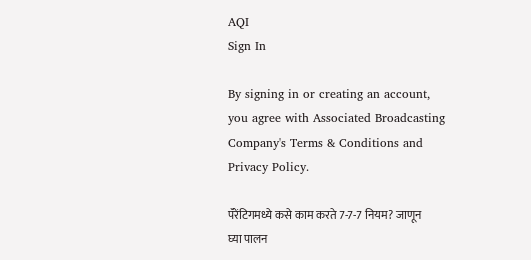AQI
Sign In

By signing in or creating an account, you agree with Associated Broadcasting Company's Terms & Conditions and Privacy Policy.

पॅरेंटिगमध्ये कसे काम करते 7-7-7 नियम? जाणून घ्या पालन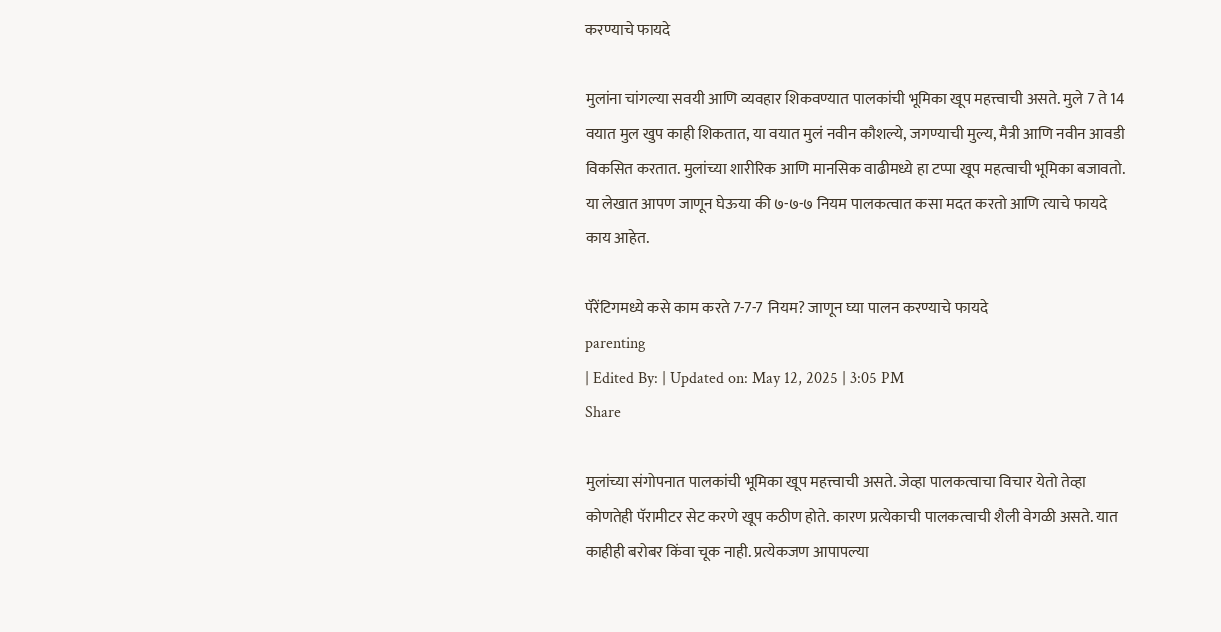करण्याचे फायदे

मुलांना चांगल्या सवयी आणि व्यवहार शिकवण्यात पालकांची भूमिका खूप महत्त्वाची असते. मुले 7 ते 14 वयात मुल खुप काही शिकतात, या वयात मुलं नवीन कौशल्ये, जगण्याची मुल्य, मैत्री आणि नवीन आवडी विकसित करतात. मुलांच्या शारीरिक आणि मानसिक वाढीमध्ये हा टप्पा खूप महत्वाची भूमिका बजावतो. या लेखात आपण जाणून घेऊया की ७-७-७ नियम पालकत्वात कसा मदत करतो आणि त्याचे फायदे काय आहेत.

पॅरेंटिगमध्ये कसे काम करते 7-7-7 नियम? जाणून घ्या पालन करण्याचे फायदे
parenting
| Edited By: | Updated on: May 12, 2025 | 3:05 PM
Share

मुलांच्या संगोपनात पालकांची भूमिका खूप महत्त्वाची असते. जेव्हा पालकत्वाचा विचार येतो तेव्हा कोणतेही पॅरामीटर सेट करणे खूप कठीण होते. कारण प्रत्येकाची पालकत्वाची शैली वेगळी असते. यात काहीही बरोबर किंवा चूक नाही. प्रत्येकजण आपापल्या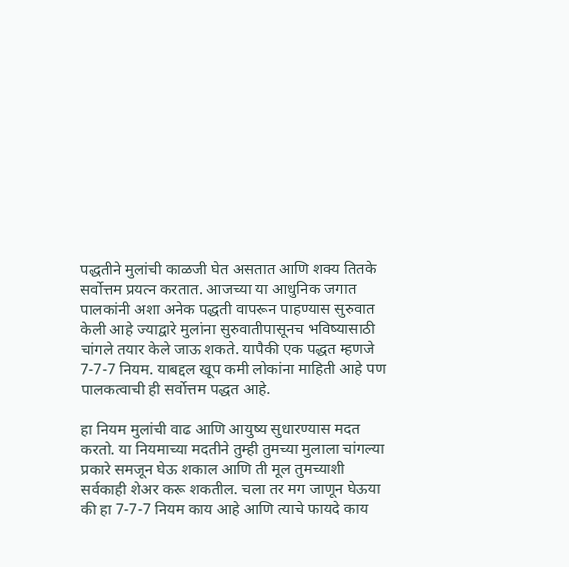पद्धतीने मुलांची काळजी घेत असतात आणि शक्य तितके सर्वोत्तम प्रयत्न करतात. आजच्या या आधुनिक जगात पालकांनी अशा अनेक पद्धती वापरून पाहण्यास सुरुवात केली आहे ज्याद्वारे मुलांना सुरुवातीपासूनच भविष्यासाठी चांगले तयार केले जाऊ शकते. यापैकी एक पद्धत म्हणजे 7-7-7 नियम. याबद्दल खूप कमी लोकांना माहिती आहे पण पालकत्वाची ही सर्वोत्तम पद्धत आहे.

हा नियम मुलांची वाढ आणि आयुष्य सुधारण्यास मदत करतो. या नियमाच्या मदतीने तुम्ही तुमच्या मुलाला चांगल्या प्रकारे समजून घेऊ शकाल आणि ती मूल तुमच्याशी सर्वकाही शेअर करू शकतील. चला तर मग जाणून घेऊया की हा 7-7-7 नियम काय आहे आणि त्याचे फायदे काय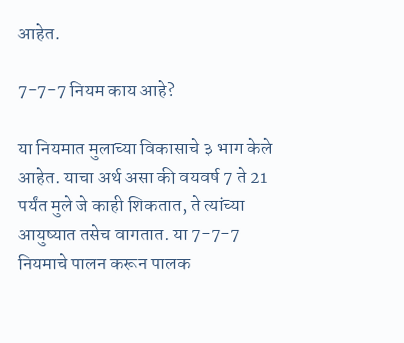आहेत.

7-7-7 नियम काय आहे?

या नियमात मुलाच्या विकासाचे ३ भाग केले आहेत. याचा अर्थ असा की वयवर्ष 7 ते 21 पर्यंत मुले जे काही शिकतात, ते त्यांच्या आयुष्यात तसेच वागतात. या 7-7-7 नियमाचे पालन करून पालक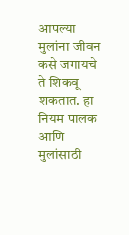आपल्या मुलांना जीवन कसे जगायचे ते शिकवू शकतात. हा नियम पालक आणि मुलांसाठी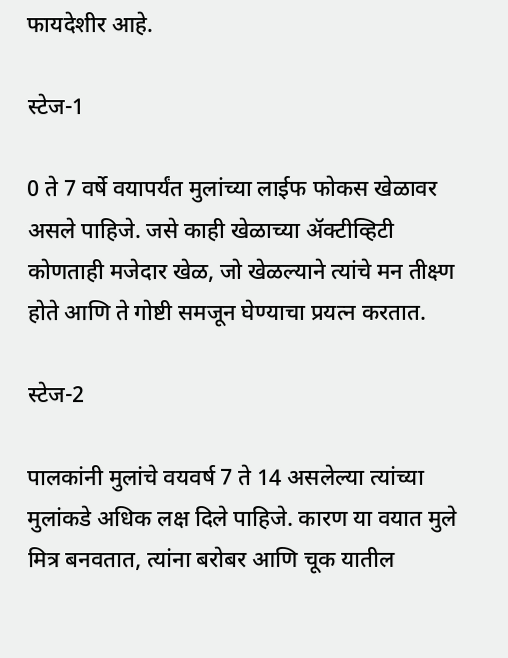फायदेशीर आहे.

स्टेज-1

0 ते 7 वर्षे वयापर्यंत मुलांच्या लाईफ फोकस खेळावर असले पाहिजे. जसे काही खेळाच्या ॲक्टीव्हिटी कोणताही मजेदार खेळ, जो खेळल्याने त्यांचे मन तीक्ष्ण होते आणि ते गोष्टी समजून घेण्याचा प्रयत्न करतात.

स्टेज-2

पालकांनी मुलांचे वयवर्ष 7 ते 14 असलेल्या त्यांच्या मुलांकडे अधिक लक्ष दिले पाहिजे. कारण या वयात मुले मित्र बनवतात, त्यांना बरोबर आणि चूक यातील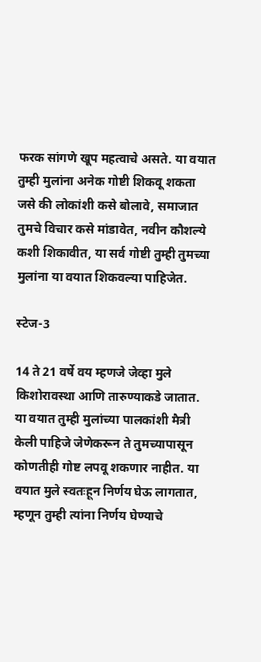फरक सांगणे खूप महत्वाचे असते. या वयात तुम्ही मुलांना अनेक गोष्टी शिकवू शकता जसे की लोकांशी कसे बोलावे, समाजात तुमचे विचार कसे मांडावेत, नवीन कौशल्ये कशी शिकावीत, या सर्व गोष्टी तुम्ही तुमच्या मुलांना या वयात शिकवल्या पाहिजेत.

स्टेज-3

14 ते 21 वर्षे वय म्हणजे जेव्हा मुले किशोरावस्था आणि तारुण्याकडे जातात. या वयात तुम्ही मुलांच्या पालकांशी मैत्री केली पाहिजे जेणेकरून ते तुमच्यापासून कोणतीही गोष्ट लपवू शकणार नाहीत. या वयात मुले स्वतःहून निर्णय घेऊ लागतात, म्हणून तुम्ही त्यांना निर्णय घेण्याचे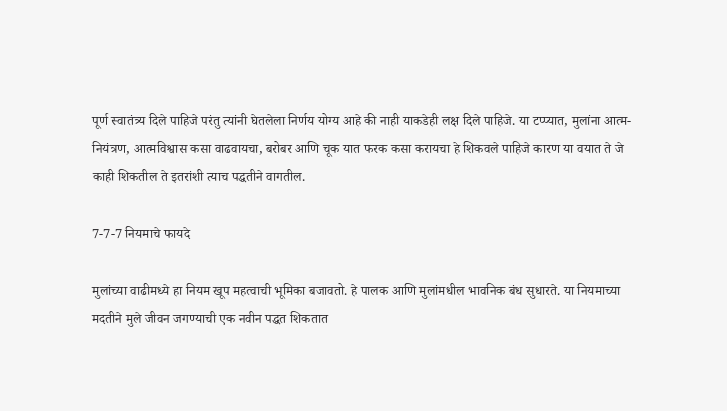पूर्ण स्वातंत्र्य दिले पाहिजे परंतु त्यांनी घेतलेला निर्णय योग्य आहे की नाही याकडेही लक्ष दिले पाहिजे. या टप्प्यात, मुलांना आत्म-नियंत्रण, आत्मविश्वास कसा वाढवायचा, बरोबर आणि चूक यात फरक कसा करायचा हे शिकवले पाहिजे कारण या वयात ते जे काही शिकतील ते इतरांशी त्याच पद्धतीने वागतील.

7-7-7 नियमाचे फायदे

मुलांच्या वाढीमध्ये हा नियम खूप महत्वाची भूमिका बजावतो. हे पालक आणि मुलांमधील भावनिक बंध सुधारते. या नियमाच्या मदतीने मुले जीवन जगण्याची एक नवीन पद्धत शिकतात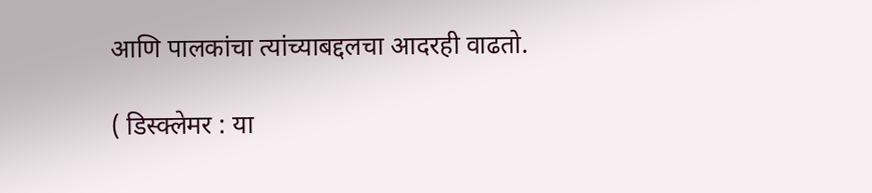आणि पालकांचा त्यांच्याबद्दलचा आदरही वाढतो.

( डिस्क्लेमर : या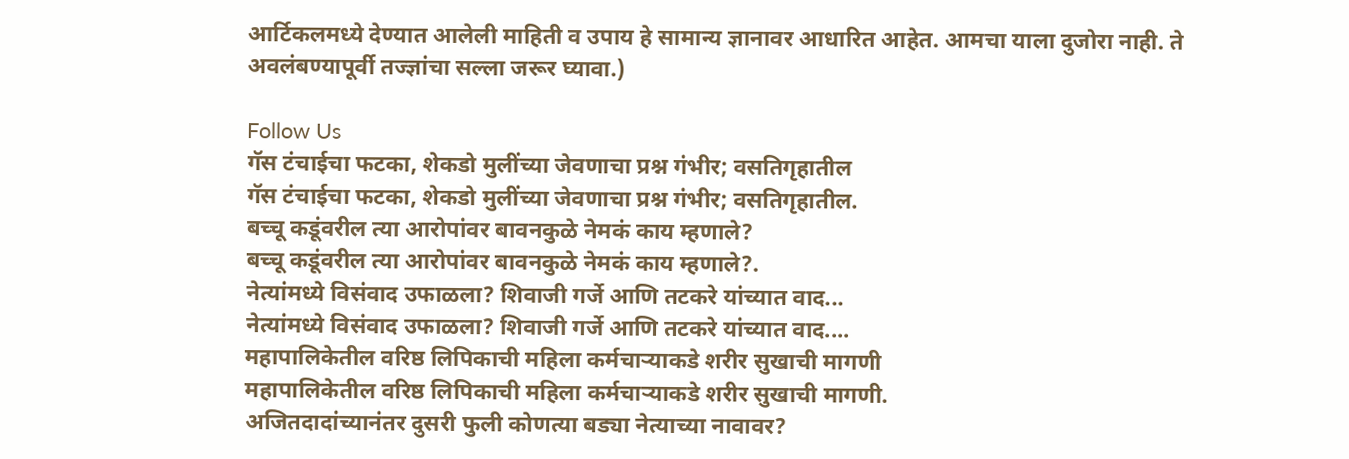आर्टिकलमध्ये देण्यात आलेली माहिती व उपाय हे सामान्य ज्ञानावर आधारित आहेत. आमचा याला दुजोरा नाही. ते अवलंबण्यापूर्वी तज्ज्ञांचा सल्ला जरूर घ्यावा.)

Follow Us
गॅस टंचाईचा फटका, शेकडो मुलींच्या जेवणाचा प्रश्न गंभीर; वसतिगृहातील
गॅस टंचाईचा फटका, शेकडो मुलींच्या जेवणाचा प्रश्न गंभीर; वसतिगृहातील.
बच्चू कडूंवरील त्या आरोपांवर बावनकुळे नेमकं काय म्हणाले?
बच्चू कडूंवरील त्या आरोपांवर बावनकुळे नेमकं काय म्हणाले?.
नेत्यांमध्ये विसंवाद उफाळला? शिवाजी गर्जे आणि तटकरे यांच्यात वाद...
नेत्यांमध्ये विसंवाद उफाळला? शिवाजी गर्जे आणि तटकरे यांच्यात वाद....
महापालिकेतील वरिष्ठ लिपिकाची महिला कर्मचाऱ्याकडे शरीर सुखाची मागणी
महापालिकेतील वरिष्ठ लिपिकाची महिला कर्मचाऱ्याकडे शरीर सुखाची मागणी.
अजितदादांच्यानंतर दुसरी फुली कोणत्या बड्या नेत्याच्या नावावर?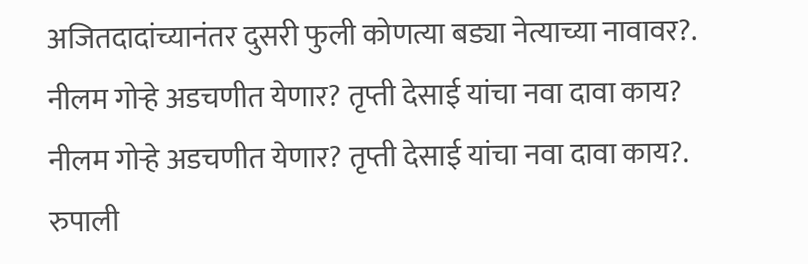अजितदादांच्यानंतर दुसरी फुली कोणत्या बड्या नेत्याच्या नावावर?.
नीलम गोऱ्हे अडचणीत येणार? तृप्ती देसाई यांचा नवा दावा काय?
नीलम गोऱ्हे अडचणीत येणार? तृप्ती देसाई यांचा नवा दावा काय?.
रुपाली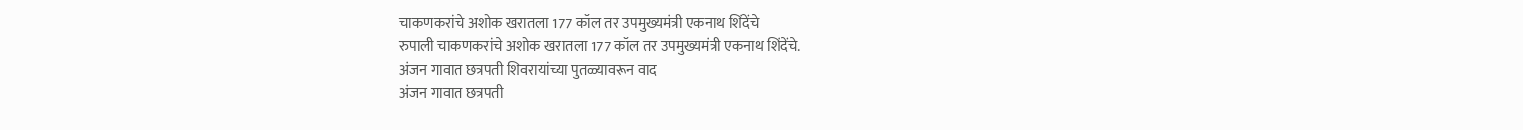चाकणकरांचे अशोक खरातला 177 कॉल तर उपमुख्यमंत्री एकनाथ शिंदेंचे
रुपाली चाकणकरांचे अशोक खरातला 177 कॉल तर उपमुख्यमंत्री एकनाथ शिंदेंचे.
अंजन गावात छत्रपती शिवरायांच्या पुतळ्यावरून वाद
अंजन गावात छत्रपती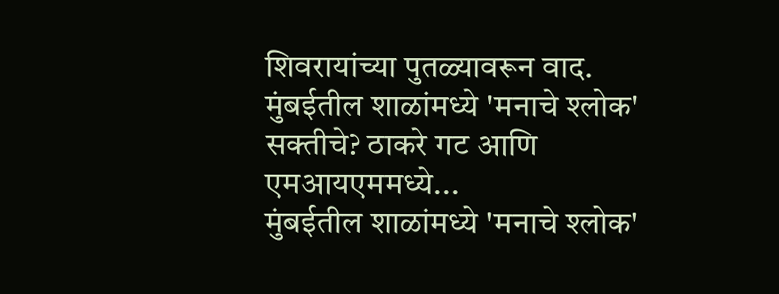शिवरायांच्या पुतळ्यावरून वाद.
मुंबईतील शाळांमध्ये 'मनाचे श्लोक' सक्तीचे? ठाकरे गट आणि एमआयएममध्ये...
मुंबईतील शाळांमध्ये 'मनाचे श्लोक'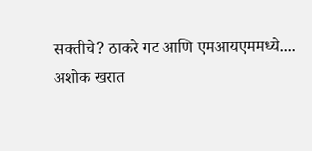सक्तीचे? ठाकरे गट आणि एमआयएममध्ये....
अशोक खरात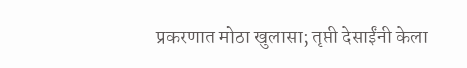प्रकरणात मोठा खुलासा; तृप्ती देसाईंनी केला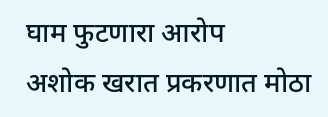घाम फुटणारा आरोप
अशोक खरात प्रकरणात मोठा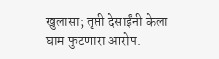खुलासा; तृप्ती देसाईंनी केला घाम फुटणारा आरोप.